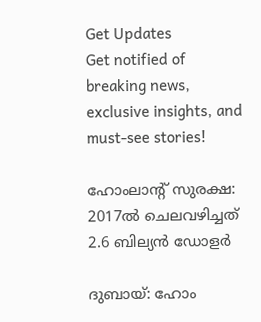Get Updates
Get notified of breaking news, exclusive insights, and must-see stories!

ഹോംലാന്റ് സുരക്ഷ: 2017ല്‍ ചെലവഴിച്ചത് 2.6 ബില്യന്‍ ഡോളര്‍

ദുബായ്: ഹോം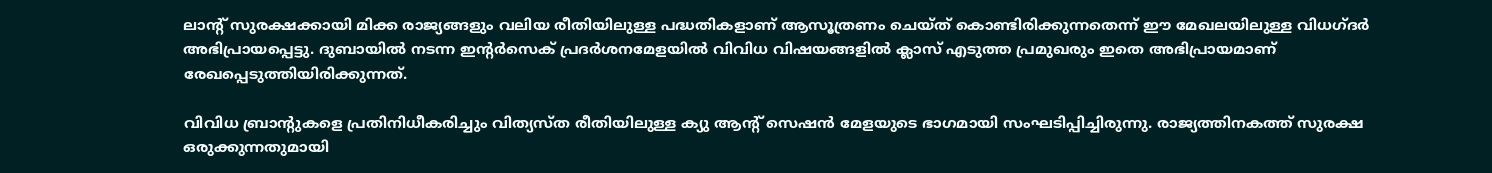ലാന്റ് സുരക്ഷക്കായി മിക്ക രാജ്യങ്ങളും വലിയ രീതിയിലുള്ള പദ്ധതികളാണ് ആസൂത്രണം ചെയ്ത് കൊണ്ടിരിക്കുന്നതെന്ന് ഈ മേഖലയിലുള്ള വിധഗ്ദര്‍ അഭിപ്രായപ്പെട്ടു. ദുബായില്‍ നടന്ന ഇന്റര്‍സെക് പ്രദര്‍ശനമേളയില്‍ വിവിധ വിഷയങ്ങളില്‍ ക്ലാസ് എടുത്ത പ്രമുഖരും ഇതെ അഭിപ്രായമാണ് രേഖപ്പെടുത്തിയിരിക്കുന്നത്.

വിവിധ ബ്രാന്റുകളെ പ്രതിനിധീകരിച്ചും വിത്യസ്ത രീതിയിലുള്ള ക്യു ആന്റ് സെഷന്‍ മേളയുടെ ഭാഗമായി സംഘടിപ്പിച്ചിരുന്നു. രാജ്യത്തിനകത്ത് സുരക്ഷ ഒരുക്കുന്നതുമായി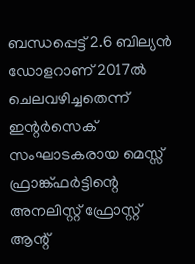ബന്ധപ്പെട്ട് 2.6 ബില്യന്‍ ഡോളറാണ് 2017ല്‍ ചെലവഴിച്ചതെന്ന് ഇന്റര്‍സെക് സംഘാടകരായ മെസ്സ് ഫ്രാങ്ക്ഫര്‍ട്ടിന്റെ അനലിസ്റ്റ് ഫ്രോസ്റ്റ് ആന്റ്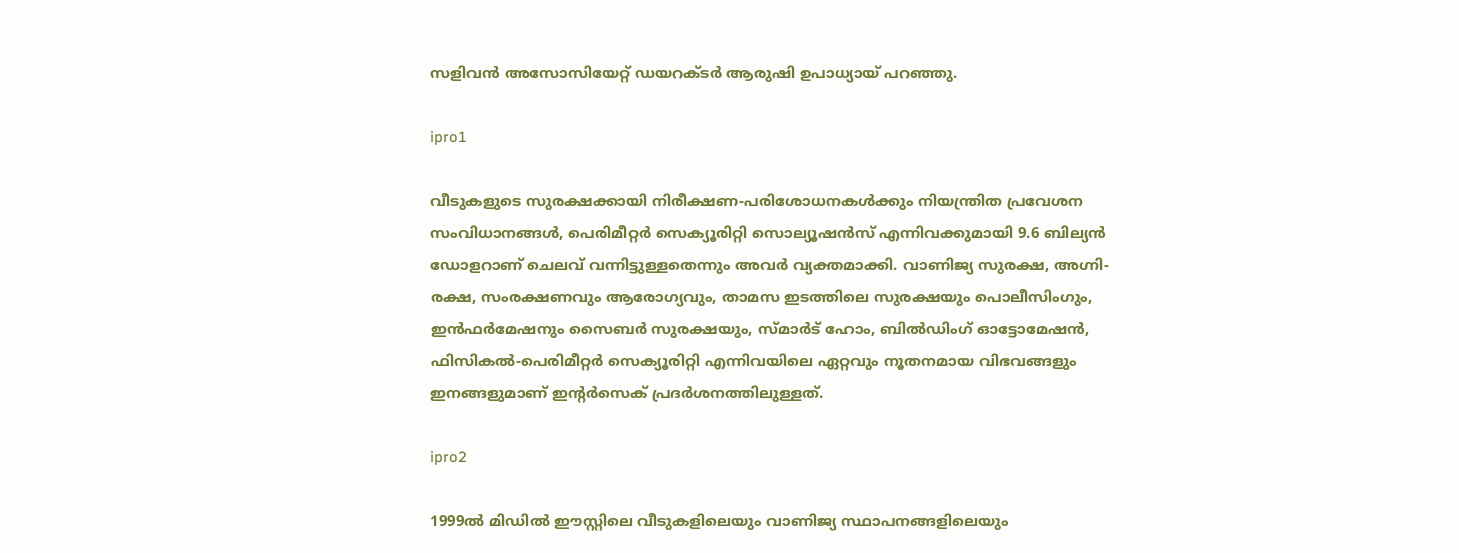സളിവന്‍ അസോസിയേറ്റ് ഡയറക്ടര്‍ ആരുഷി ഉപാധ്യായ് പറഞ്ഞു.

ipro1

വീടുകളുടെ സുരക്ഷക്കായി നിരീക്ഷണ-പരിശോധനകള്‍ക്കും നിയന്ത്രിത പ്രവേശന സംവിധാനങ്ങള്‍, പെരിമീറ്റര്‍ സെക്യൂരിറ്റി സൊല്യൂഷന്‍സ് എന്നിവക്കുമായി 9.6 ബില്യന്‍ ഡോളറാണ് ചെലവ് വന്നിട്ടുള്ളതെന്നും അവര്‍ വ്യക്തമാക്കി. വാണിജ്യ സുരക്ഷ, അഗ്നി-രക്ഷ, സംരക്ഷണവും ആരോഗ്യവും, താമസ ഇടത്തിലെ സുരക്ഷയും പൊലീസിംഗും, ഇന്‍ഫര്‍മേഷനും സൈബര്‍ സുരക്ഷയും, സ്മാര്‍ട് ഹോം, ബില്‍ഡിംഗ് ഓട്ടോമേഷന്‍, ഫിസികല്‍-പെരിമീറ്റര്‍ സെക്യൂരിറ്റി എന്നിവയിലെ ഏറ്റവും നൂതനമായ വിഭവങ്ങളും ഇനങ്ങളുമാണ് ഇന്റര്‍സെക് പ്രദര്‍ശനത്തിലുള്ളത്.

ipro2

1999ല്‍ മിഡില്‍ ഈസ്റ്റിലെ വീടുകളിലെയും വാണിജ്യ സ്ഥാപനങ്ങളിലെയും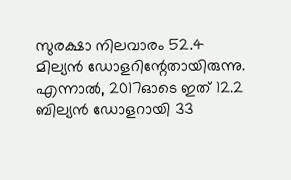സുരക്ഷാ നിലവാരം 52.4 മില്യന്‍ ഡോളറിന്റേതായിരുന്നു. എന്നാല്‍, 2017ഓടെ ഇത് 12.2 ബില്യന്‍ ഡോളറായി 33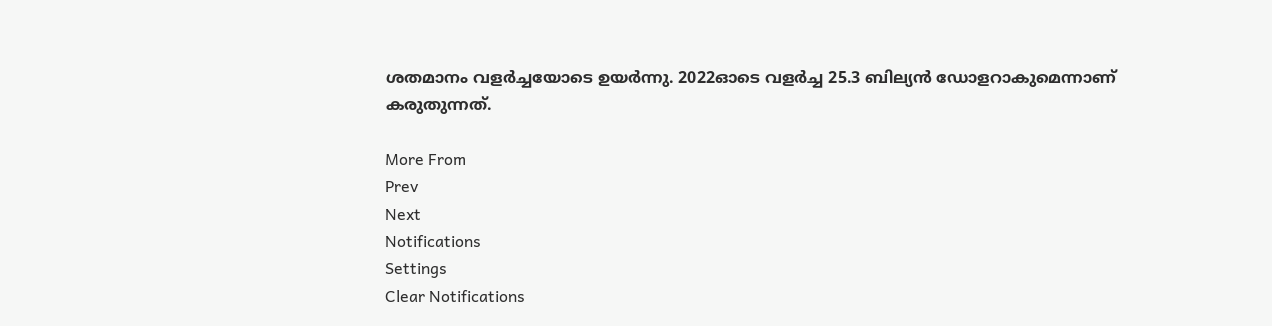ശതമാനം വളര്‍ച്ചയോടെ ഉയര്‍ന്നു. 2022ഓടെ വളര്‍ച്ച 25.3 ബില്യന്‍ ഡോളറാകുമെന്നാണ് കരുതുന്നത്.

More From
Prev
Next
Notifications
Settings
Clear Notifications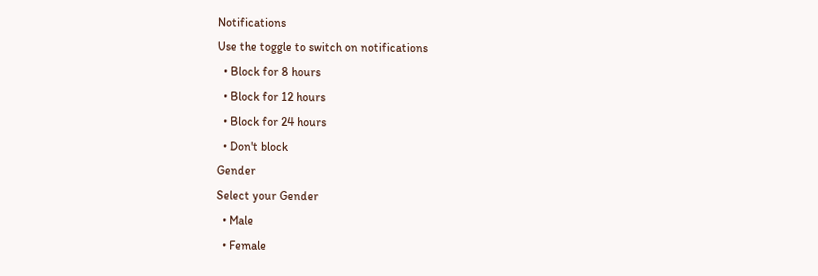Notifications
Use the toggle to switch on notifications
  • Block for 8 hours
  • Block for 12 hours
  • Block for 24 hours
  • Don't block
Gender
Select your Gender
  • Male
  • Female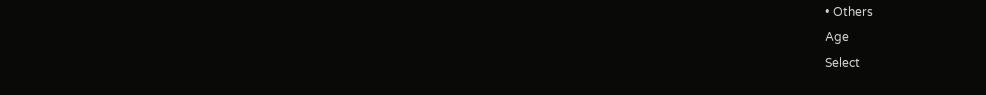• Others
Age
Select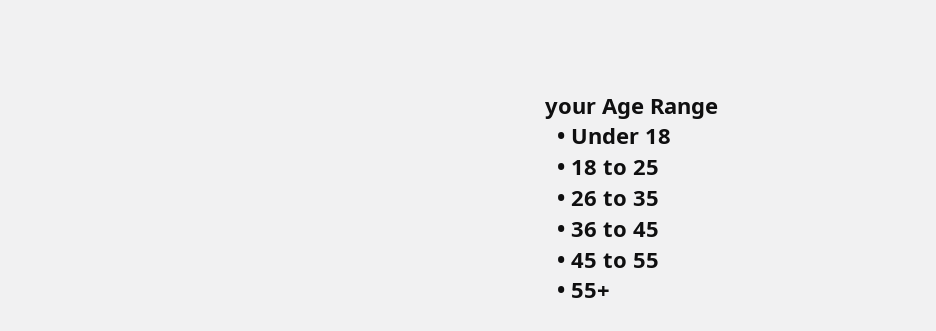your Age Range
  • Under 18
  • 18 to 25
  • 26 to 35
  • 36 to 45
  • 45 to 55
  • 55+